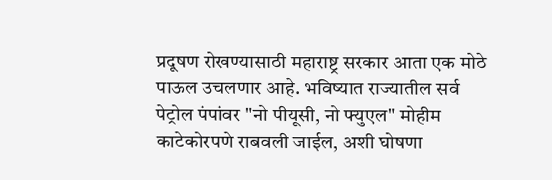प्रदूषण रोखण्यासाठी महाराष्ट्र सरकार आता एक मोठे पाऊल उचलणार आहे. भविष्यात राज्यातील सर्व पेट्रोल पंपांवर "नो पीयूसी, नो फ्युएल" मोहीम काटेकोरपणे राबवली जाईल, अशी घोषणा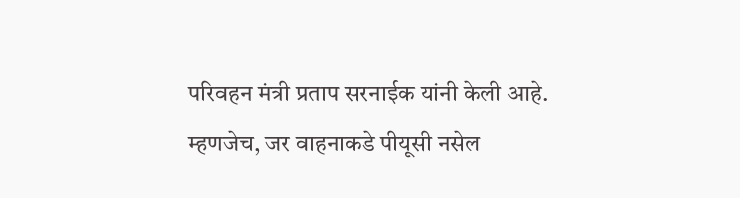परिवहन मंत्री प्रताप सरनाईक यांनी केली आहे. म्हणजेच, जर वाहनाकडे पीयूसी नसेल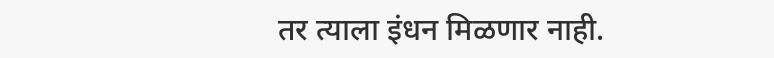तर त्याला इंधन मिळणार नाही.